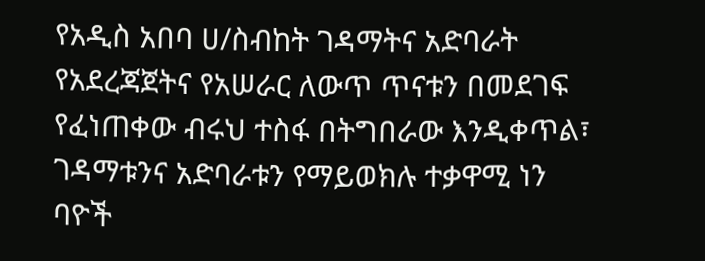የአዲስ አበባ ሀ/ስብከት ገዳማትና አድባራት የአደረጃጀትና የአሠራር ለውጥ ጥናቱን በመደገፍ የፈነጠቀው ብሩህ ተስፋ በትግበራው እንዲቀጥል፣ ገዳማቱንና አድባራቱን የማይወክሉ ተቃዋሚ ነን ባዮች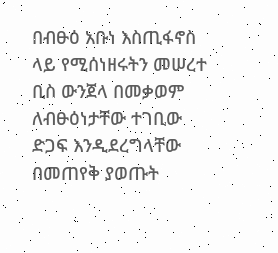በብፁዕ አቡነ እስጢፋኖስ ላይ የሚሰነዘሩትን መሠረተ ቢስ ውንጀላ በመቃወም ለብፁዕነታቸው ተገቢው ድጋፍ እንዲደረግላቸው በመጠየቅ ያወጡት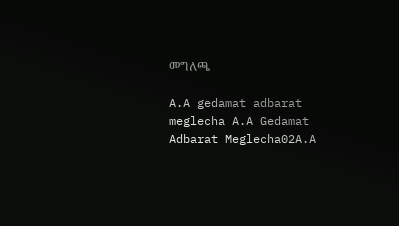መግለጫ

A.A gedamat adbarat meglecha A.A Gedamat Adbarat Meglecha02A.A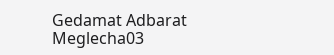Gedamat Adbarat Meglecha03